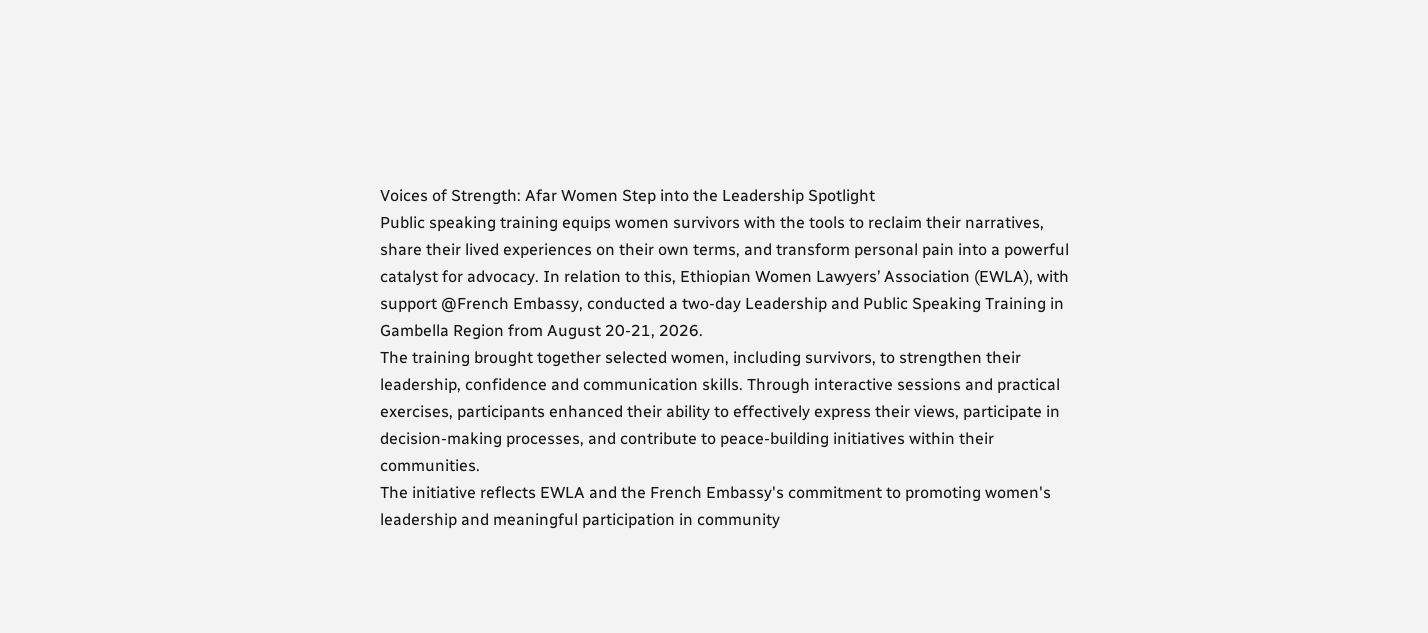Voices of Strength: Afar Women Step into the Leadership Spotlight
Public speaking training equips women survivors with the tools to reclaim their narratives, share their lived experiences on their own terms, and transform personal pain into a powerful catalyst for advocacy. In relation to this, Ethiopian Women Lawyers’ Association (EWLA), with support @French Embassy, conducted a two-day Leadership and Public Speaking Training in Gambella Region from August 20-21, 2026.
The training brought together selected women, including survivors, to strengthen their leadership, confidence and communication skills. Through interactive sessions and practical exercises, participants enhanced their ability to effectively express their views, participate in decision-making processes, and contribute to peace-building initiatives within their communities.
The initiative reflects EWLA and the French Embassy's commitment to promoting women's leadership and meaningful participation in community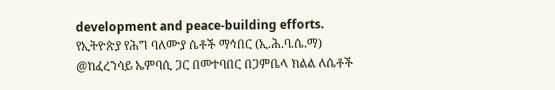development and peace-building efforts.
የኢትዮጵያ የሕግ ባለሙያ ሴቶች ማኅበር (ኢ.ሕ.ባ.ሴ.ማ) @ከፈረንሳይ ኤምባሲ ጋር በመተባበር በጋምቤላ ክልል ለሴቶች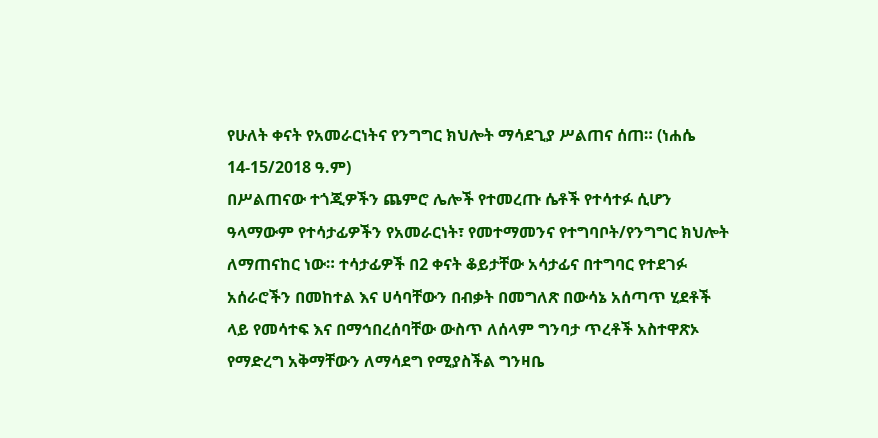የሁለት ቀናት የአመራርነትና የንግግር ክህሎት ማሳደጊያ ሥልጠና ሰጠ። (ነሐሴ 14-15/2018 ዓ.ም)
በሥልጠናው ተጎጂዎችን ጨምሮ ሌሎች የተመረጡ ሴቶች የተሳተፉ ሲሆን ዓላማውም የተሳታፊዎችን የአመራርነት፣ የመተማመንና የተግባቦት/የንግግር ክህሎት ለማጠናከር ነው። ተሳታፊዎች በ2 ቀናት ቆይታቸው አሳታፊና በተግባር የተደገፉ አሰራሮችን በመከተል እና ሀሳባቸውን በብቃት በመግለጽ በውሳኔ አሰጣጥ ሂደቶች ላይ የመሳተፍ እና በማኅበረሰባቸው ውስጥ ለሰላም ግንባታ ጥረቶች አስተዋጽኦ የማድረግ አቅማቸውን ለማሳደግ የሚያስችል ግንዛቤ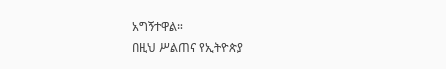አግኝተዋል።
በዚህ ሥልጠና የኢትዮጵያ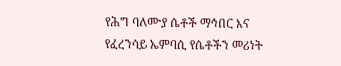የሕግ ባለሙያ ሴቶች ማኅበር እና የፈረንሳይ ኤምባሲ የሴቶችን መሪነት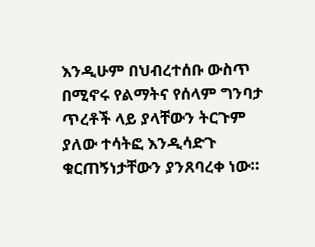እንዲሁም በህብረተሰቡ ውስጥ በሚኖሩ የልማትና የሰላም ግንባታ ጥረቶች ላይ ያላቸውን ትርጉም ያለው ተሳትፎ እንዲሳድጉ ቁርጠኝነታቸውን ያንጸባረቀ ነው።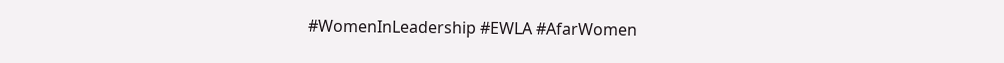#WomenInLeadership #EWLA #AfarWomen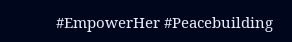#EmpowerHer #Peacebuilding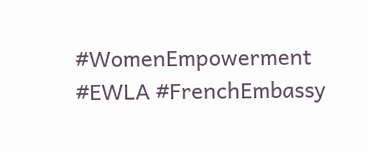#WomenEmpowerment #EWLA #FrenchEmbassy